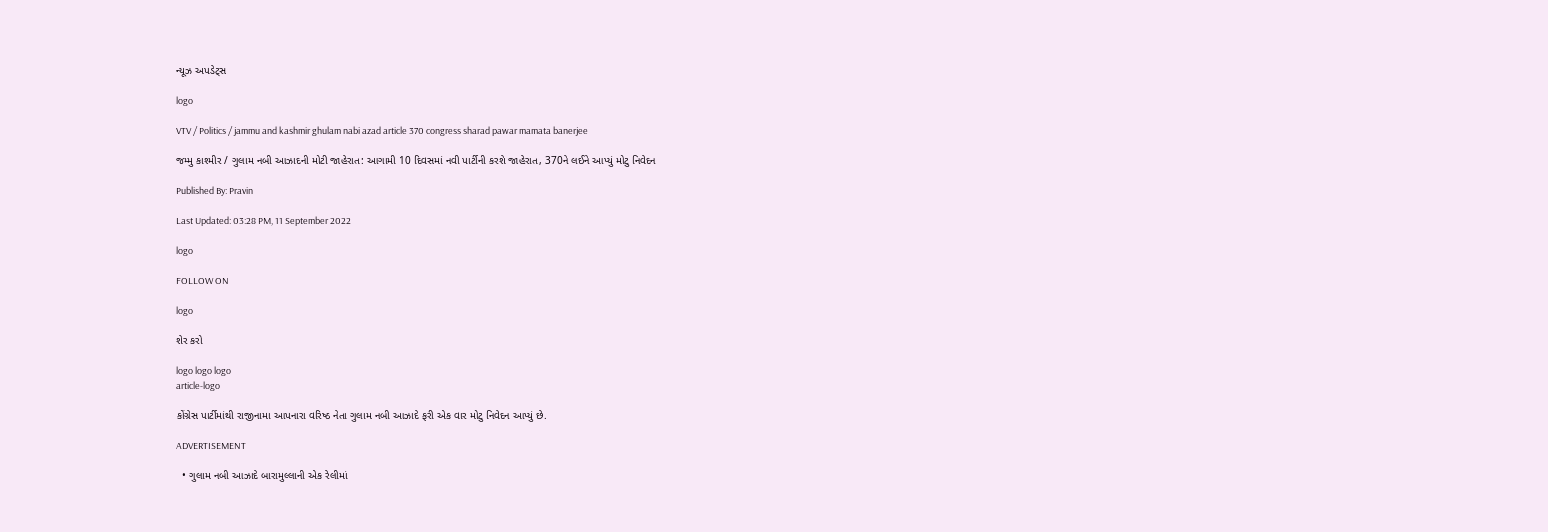ન્યૂઝ અપડેટ્સ

logo

VTV / Politics / jammu and kashmir ghulam nabi azad article 370 congress sharad pawar mamata banerjee

જમ્મુ કાશ્મીર / ગુલામ નબી આઝાદની મોટી જાહેરાત: આગામી 10 દિવસમાં નવી પાર્ટીની કરશે જાહેરાત, 370ને લઈને આપ્યું મોટુ નિવેદન

Published By: Pravin

Last Updated: 03:28 PM, 11 September 2022

logo

FOLLOW ON

logo

શેર કરો

logo logo logo
article-logo

કોંગ્રેસ પાર્ટીમાંથી રાજીનામા આપનારા વરિષ્ઠ નેતા ગુલામ નબી આઝાદે ફરી એક વાર મોટુ નિવેદન આપ્યું છે.

ADVERTISEMENT

  • ગુલામ નબી આઝાદે બારામુલ્લાની એક રેલીમાં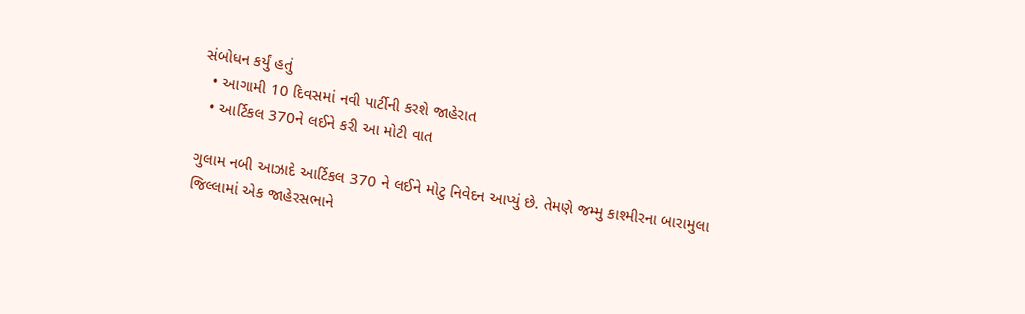સંબોધન કર્યું હતું
  • આગામી 10 દિવસમાં નવી પાર્ટીની કરશે જાહેરાત
  • આર્ટિકલ 370ને લઈને કરી આ મોટી વાત

ગુલામ નબી આઝાદે આર્ટિકલ 370 ને લઈને મોટુ નિવેદન આપ્યું છે. તેમણે જમ્મુ કાશ્મીરના બારામુલા જિલ્લામાં એક જાહેરસભાને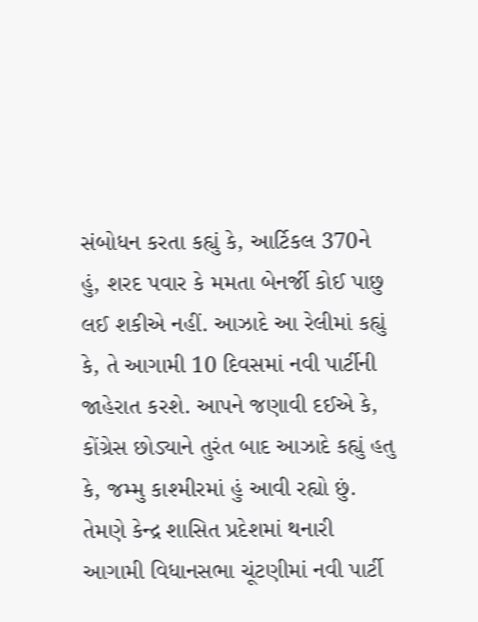સંબોધન કરતા કહ્યું કે, આર્ટિકલ 370ને હું, શરદ પવાર કે મમતા બેનર્જી કોઈ પાછુ લઈ શકીએ નહીં. આઝાદે આ રેલીમાં કહ્યું કે, તે આગામી 10 દિવસમાં નવી પાર્ટીની જાહેરાત કરશે. આપને જણાવી દઈએ કે, કોંગ્રેસ છોડ્યાને તુરંત બાદ આઝાદે કહ્યું હતુ કે, જમ્મુ કાશ્મીરમાં હું આવી રહ્યો છું. તેમણે કેન્દ્ર શાસિત પ્રદેશમાં થનારી આગામી વિધાનસભા ચૂંટણીમાં નવી પાર્ટી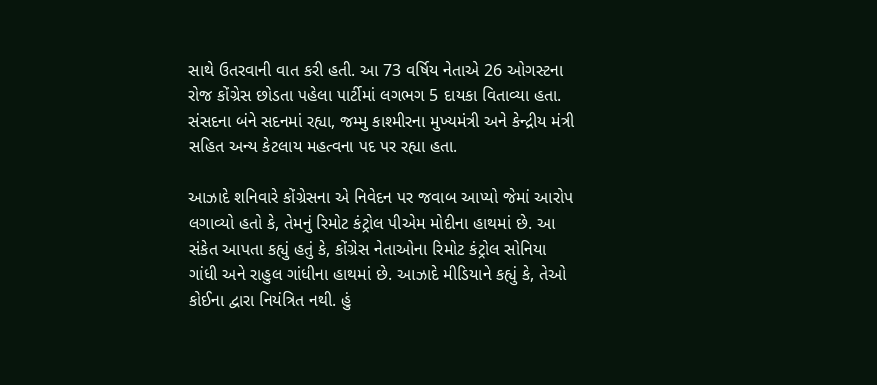સાથે ઉતરવાની વાત કરી હતી. આ 73 વર્ષિય નેતાએ 26 ઓગસ્ટના રોજ કોંગ્રેસ છોડતા પહેલા પાર્ટીમાં લગભગ 5 દાયકા વિતાવ્યા હતા. સંસદના બંને સદનમાં રહ્યા, જમ્મુ કાશ્મીરના મુખ્યમંત્રી અને કેન્દ્રીય મંત્રી સહિત અન્ય કેટલાય મહત્વના પદ પર રહ્યા હતા.

આઝાદે શનિવારે કોંગ્રેસના એ નિવેદન પર જવાબ આપ્યો જેમાં આરોપ લગાવ્યો હતો કે, તેમનું રિમોટ કંટ્રોલ પીએમ મોદીના હાથમાં છે. આ સંકેત આપતા કહ્યું હતું કે, કોંગ્રેસ નેતાઓના રિમોટ કંટ્રોલ સોનિયા ગાંધી અને રાહુલ ગાંધીના હાથમાં છે. આઝાદે મીડિયાને કહ્યું કે, તેઓ કોઈના દ્વારા નિયંત્રિત નથી. હું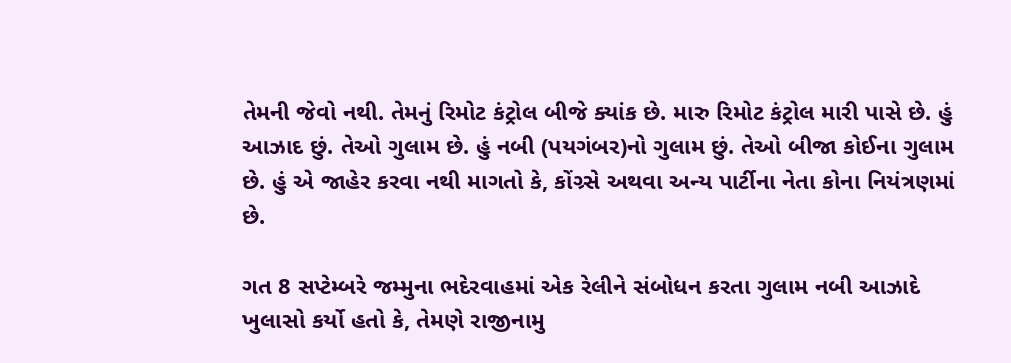તેમની જેવો નથી. તેમનું રિમોટ કંટ્રોલ બીજે ક્યાંક છે. મારુ રિમોટ કંટ્રોલ મારી પાસે છે. હું આઝાદ છું. તેઓ ગુલામ છે. હું નબી (પયગંબર)નો ગુલામ છું. તેઓ બીજા કોઈના ગુલામ છે. હું એ જાહેર કરવા નથી માગતો કે, કોંગ્ર્સે અથવા અન્ય પાર્ટીના નેતા કોના નિયંત્રણમાં છે.

ગત 8 સપ્ટેમ્બરે જમ્મુના ભદેરવાહમાં એક રેલીને સંબોધન કરતા ગુલામ નબી આઝાદે ખુલાસો કર્યો હતો કે, તેમણે રાજીનામુ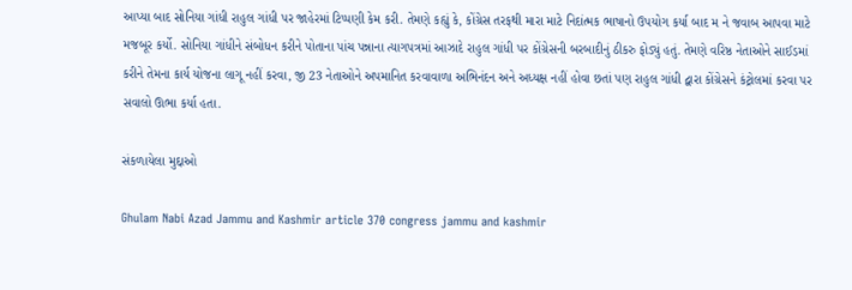આપ્યા બાદ સોનિયા ગાંધી રાહુલ ગાંધી પર જાહેરમાં ટિપ્પણી કેમ કરી. તેમણે કહ્યું કે, કોંગ્રેસ તરફથી મારા માટે નિદાંત્મક ભાષાનો ઉપયોગ કર્યા બાદ મ ને જવાબ આપવા માટે મજબૂર કર્યો. સોનિયા ગાંધીને સંબોધન કરીને પોતાના પાંચ પન્નાના ત્યાગપત્રમાં આઝાદે રાહુલ ગાંધી પર કોંગ્રેસની બરબાદીનું ઠીકરુ ફોડ્યું હતું. તેમણે વરિષ્ઠ નેતાઓને સાઈડમાં કરીને તેમના કાર્ય યોજના લાગૂ નહીં કરવા, જી 23 નેતાઓને અપમાનિત કરવાવાળા અભિનંદન અને અધ્યક્ષ નહીં હોવા છતાં પણ રાહુલ ગાંધી દ્વારા કોંગ્રેસને કંટ્રોલમાં કરવા પર સવાલો ઊભા કર્યા હતા.

સંકળાયેલા મુદ્દાઓ

Ghulam Nabi Azad Jammu and Kashmir article 370 congress jammu and kashmir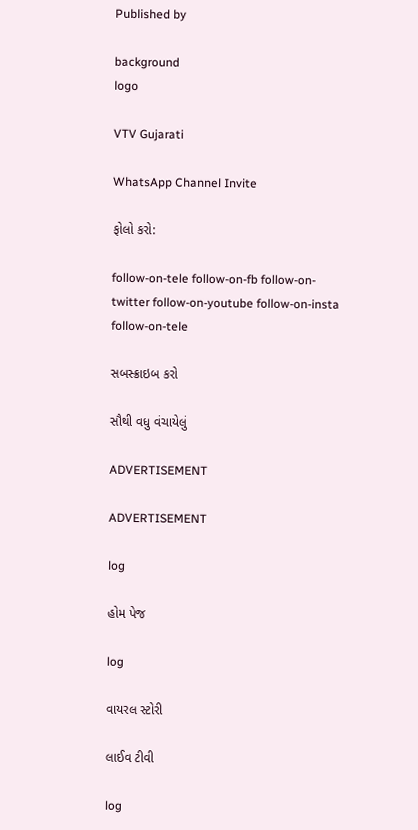Published by

background
logo

VTV Gujarati

WhatsApp Channel Invite

ફોલો કરો:

follow-on-tele follow-on-fb follow-on-twitter follow-on-youtube follow-on-insta follow-on-tele

સબસ્ક્રાઇબ કરો

સૌથી વધુ વંચાયેલું

ADVERTISEMENT

ADVERTISEMENT

log

હોમ પેજ

log

વાયરલ સ્ટોરી

લાઈવ ટીવી

log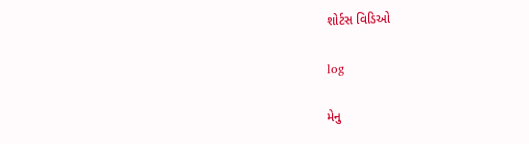શોર્ટસ વિડિઓ

log

મેનુ